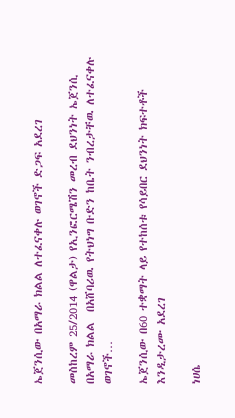ኤጀንሲው በአማራ ክልል ለተፈናቀሉ ወገኖች ድጋፍ አደረገ

መስከረም 25/2014 (ዋልታ) የኢንፎርሜሽን መረብ ደህንነት ኤጀንሲ በአማራ ክልል  በአሸባሪዉ የትህነግ ቡድን ከቤት ንብረታቸዉ ለተፈናቀሉ ወገኖች…

ኤጀንሲው በ60 ተቋማት ላይ የተከሰቱ የሳይበር ደህንነት ክፍተቶች እንዲታረሙ አደረገ

ነሀሴ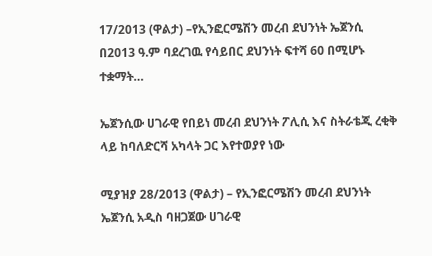17/2013 (ዋልታ) –የኢንፎርሜሽን መረብ ደህንነት ኤጀንሲ በ2013 ዓ.ም ባደረገዉ የሳይበር ደህንነት ፍተሻ 60 በሚሆኑ ተቋማት…

ኤጀንሲው ሀገራዊ የበይነ መረብ ደህንነት ፖሊሲ እና ስትራቴጂ ረቂቅ ላይ ከባለድርሻ አካላት ጋር እየተወያየ ነው

ሚያዝያ 28/2013 (ዋልታ) – የኢንፎርሜሽን መረብ ደህንነት ኤጀንሲ አዲስ ባዘጋጀው ሀገራዊ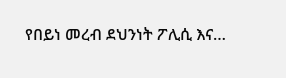የበይነ መረብ ደህንነት ፖሊሲ እና…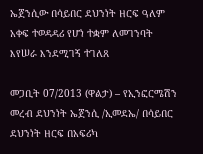ኤጀንሲው በሳይበር ደህንነት ዘርፍ ዓለም አቀፍ ተወዳዳሪ የሆነ ተቋም ለመገንባት እየሠራ እንደሚገኝ ተገለጸ

መጋቢት 07/2013 (ዋልታ) – የኢንፎርሜሽን መረብ ደህንነት ኤጀንሲ /ኢመደኤ/ በሳይበር ደህንነት ዘርፍ በአፍሪካ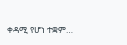ቀዳሚ የሆነ ተቋም…